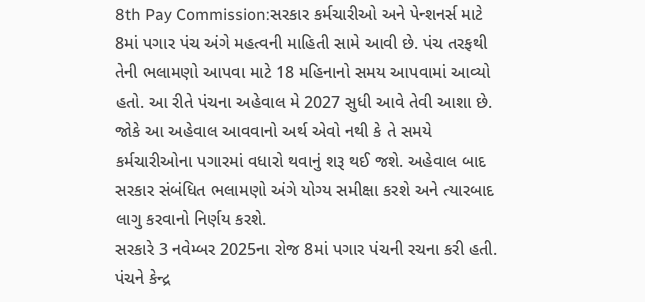8th Pay Commission:સરકાર કર્મચારીઓ અને પેન્શનર્સ માટે 8માં પગાર પંચ અંગે મહત્વની માહિતી સામે આવી છે. પંચ તરફથી તેની ભલામણો આપવા માટે 18 મહિનાનો સમય આપવામાં આવ્યો હતો. આ રીતે પંચના અહેવાલ મે 2027 સુધી આવે તેવી આશા છે.
જોકે આ અહેવાલ આવવાનો અર્થ એવો નથી કે તે સમયે કર્મચારીઓના પગારમાં વધારો થવાનું શરૂ થઈ જશે. અહેવાલ બાદ સરકાર સંબંધિત ભલામણો અંગે યોગ્ય સમીક્ષા કરશે અને ત્યારબાદ લાગુ કરવાનો નિર્ણય કરશે.
સરકારે 3 નવેમ્બર 2025ના રોજ 8માં પગાર પંચની રચના કરી હતી. પંચને કેન્દ્ર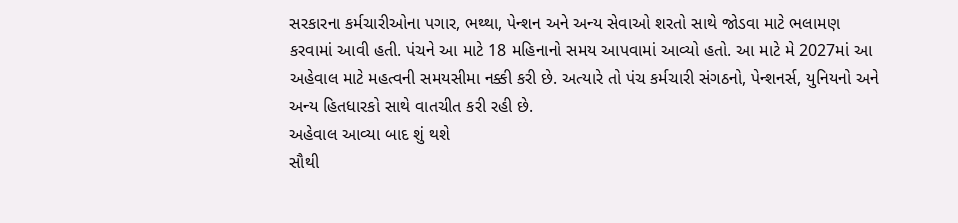સરકારના કર્મચારીઓના પગાર, ભથ્થા, પેન્શન અને અન્ય સેવાઓ શરતો સાથે જોડવા માટે ભલામણ કરવામાં આવી હતી. પંચને આ માટે 18 મહિનાનો સમય આપવામાં આવ્યો હતો. આ માટે મે 2027માં આ અહેવાલ માટે મહત્વની સમયસીમા નક્કી કરી છે. અત્યારે તો પંચ કર્મચારી સંગઠનો, પેન્શનર્સ, યુનિયનો અને અન્ય હિતધારકો સાથે વાતચીત કરી રહી છે.
અહેવાલ આવ્યા બાદ શું થશે
સૌથી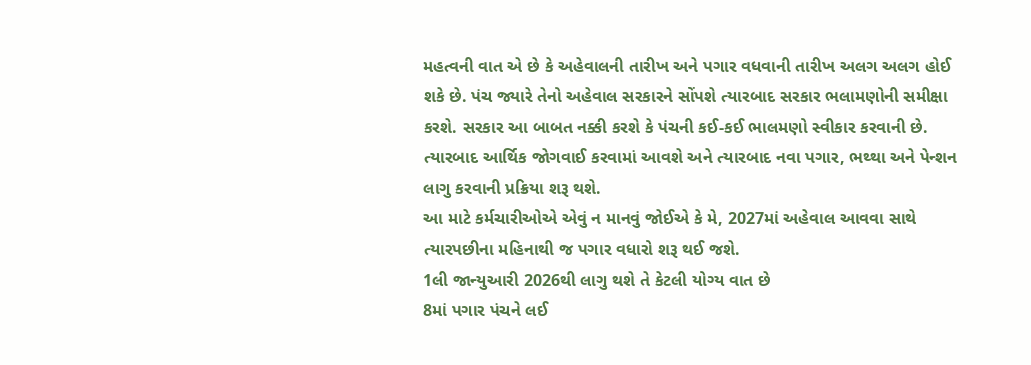મહત્વની વાત એ છે કે અહેવાલની તારીખ અને પગાર વધવાની તારીખ અલગ અલગ હોઈ શકે છે. પંચ જ્યારે તેનો અહેવાલ સરકારને સોંપશે ત્યારબાદ સરકાર ભલામણોની સમીક્ષા કરશે. સરકાર આ બાબત નક્કી કરશે કે પંચની કઈ-કઈ ભાલમણો સ્વીકાર કરવાની છે. ત્યારબાદ આર્થિક જોગવાઈ કરવામાં આવશે અને ત્યારબાદ નવા પગાર, ભથ્થા અને પેન્શન લાગુ કરવાની પ્રક્રિયા શરૂ થશે.
આ માટે કર્મચારીઓએ એવું ન માનવું જોઈએ કે મે, 2027માં અહેવાલ આવવા સાથે ત્યારપછીના મહિનાથી જ પગાર વધારો શરૂ થઈ જશે.
1લી જાન્યુઆરી 2026થી લાગુ થશે તે કેટલી યોગ્ય વાત છે
8માં પગાર પંચને લઈ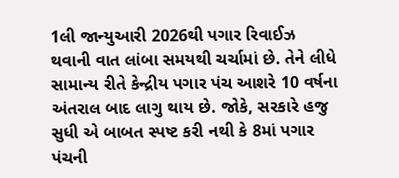1લી જાન્યુઆરી 2026થી પગાર રિવાઈઝ થવાની વાત લાંબા સમયથી ચર્ચામાં છે. તેને લીધે સામાન્ય રીતે કેન્દ્રીય પગાર પંચ આશરે 10 વર્ષના અંતરાલ બાદ લાગુ થાય છે. જોકે, સરકારે હજુ સુધી એ બાબત સ્પષ્ટ કરી નથી કે 8માં પગાર પંચની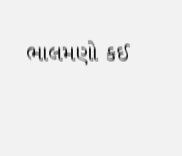ભાલમણો કઈ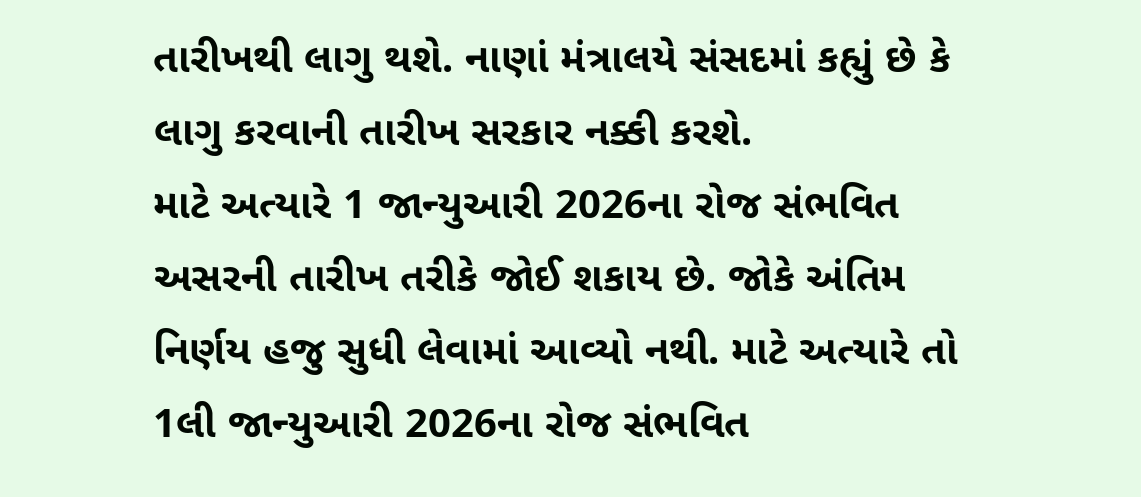તારીખથી લાગુ થશે. નાણાં મંત્રાલયે સંસદમાં કહ્યું છે કે લાગુ કરવાની તારીખ સરકાર નક્કી કરશે.
માટે અત્યારે 1 જાન્યુઆરી 2026ના રોજ સંભવિત અસરની તારીખ તરીકે જોઈ શકાય છે. જોકે અંતિમ નિર્ણય હજુ સુધી લેવામાં આવ્યો નથી. માટે અત્યારે તો 1લી જાન્યુઆરી 2026ના રોજ સંભવિત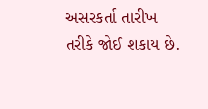અસરકર્તા તારીખ તરીકે જોઈ શકાય છે.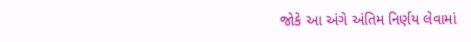જોકે આ અંગે અંતિમ નિર્ણય લેવામાં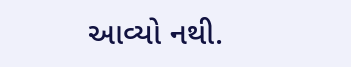આવ્યો નથી.